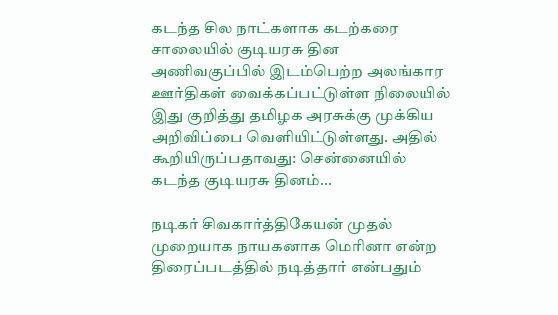கடந்த சில நாட்களாக கடற்கரை சாலையில் குடியரசு தின அணிவகுப்பில் இடம்பெற்ற அலங்கார ஊர்திகள் வைக்கப்பட்டுள்ள நிலையில் இது குறித்து தமிழக அரசுக்கு முக்கிய அறிவிப்பை வெளியிட்டுள்ளது. அதில் கூறியிருப்பதாவது: சென்னையில் கடந்த குடியரசு தினம்...

நடிகர் சிவகார்த்திகேயன் முதல் முறையாக நாயகனாக மெரினா என்ற திரைப்படத்தில் நடித்தார் என்பதும்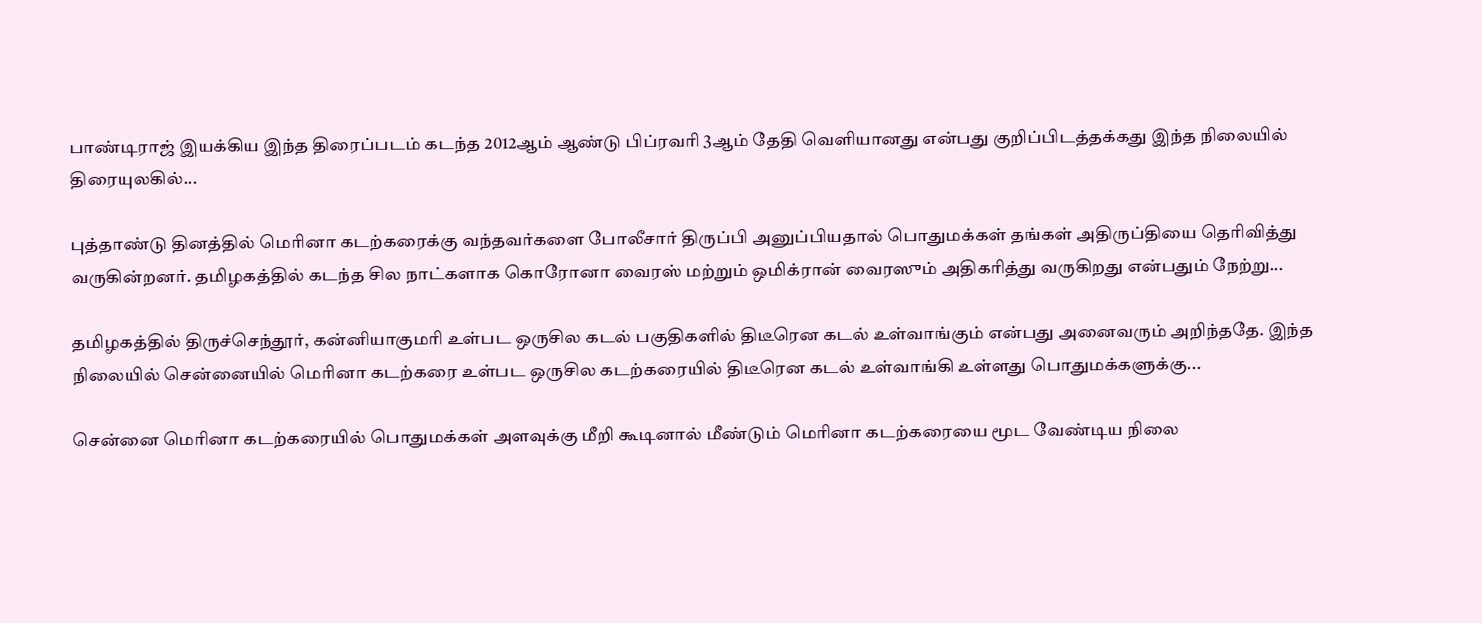பாண்டிராஜ் இயக்கிய இந்த திரைப்படம் கடந்த 2012ஆம் ஆண்டு பிப்ரவரி 3ஆம் தேதி வெளியானது என்பது குறிப்பிடத்தக்கது இந்த நிலையில் திரையுலகில்...

புத்தாண்டு தினத்தில் மெரினா கடற்கரைக்கு வந்தவர்களை போலீசார் திருப்பி அனுப்பியதால் பொதுமக்கள் தங்கள் அதிருப்தியை தெரிவித்து வருகின்றனர். தமிழகத்தில் கடந்த சில நாட்களாக கொரோனா வைரஸ் மற்றும் ஒமிக்ரான் வைரஸும் அதிகரித்து வருகிறது என்பதும் நேற்று...

தமிழகத்தில் திருச்செந்தூர், கன்னியாகுமரி உள்பட ஒருசில கடல் பகுதிகளில் திடீரென கடல் உள்வாங்கும் என்பது அனைவரும் அறிந்ததே. இந்த நிலையில் சென்னையில் மெரினா கடற்கரை உள்பட ஒருசில கடற்கரையில் திடீரென கடல் உள்வாங்கி உள்ளது பொதுமக்களுக்கு...

சென்னை மெரினா கடற்கரையில் பொதுமக்கள் அளவுக்கு மீறி கூடினால் மீண்டும் மெரினா கடற்கரையை மூட வேண்டிய நிலை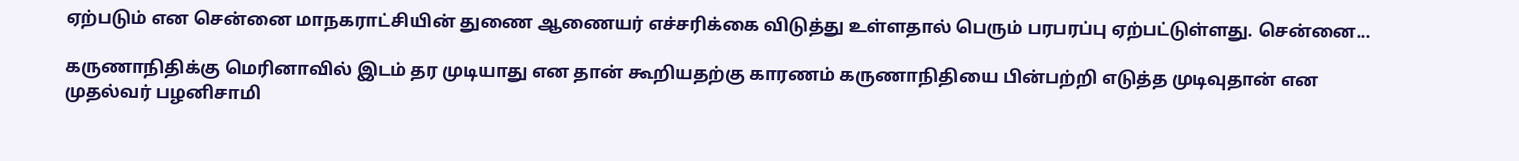ஏற்படும் என சென்னை மாநகராட்சியின் துணை ஆணையர் எச்சரிக்கை விடுத்து உள்ளதால் பெரும் பரபரப்பு ஏற்பட்டுள்ளது. சென்னை...

கருணாநிதிக்கு மெரினாவில் இடம் தர முடியாது என தான் கூறியதற்கு காரணம் கருணாநிதியை பின்பற்றி எடுத்த முடிவுதான் என முதல்வர் பழனிசாமி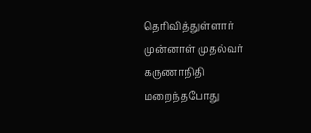தெரிவித்துள்ளார் முன்னாள் முதல்வர் கருணாநிதி மறைந்தபோது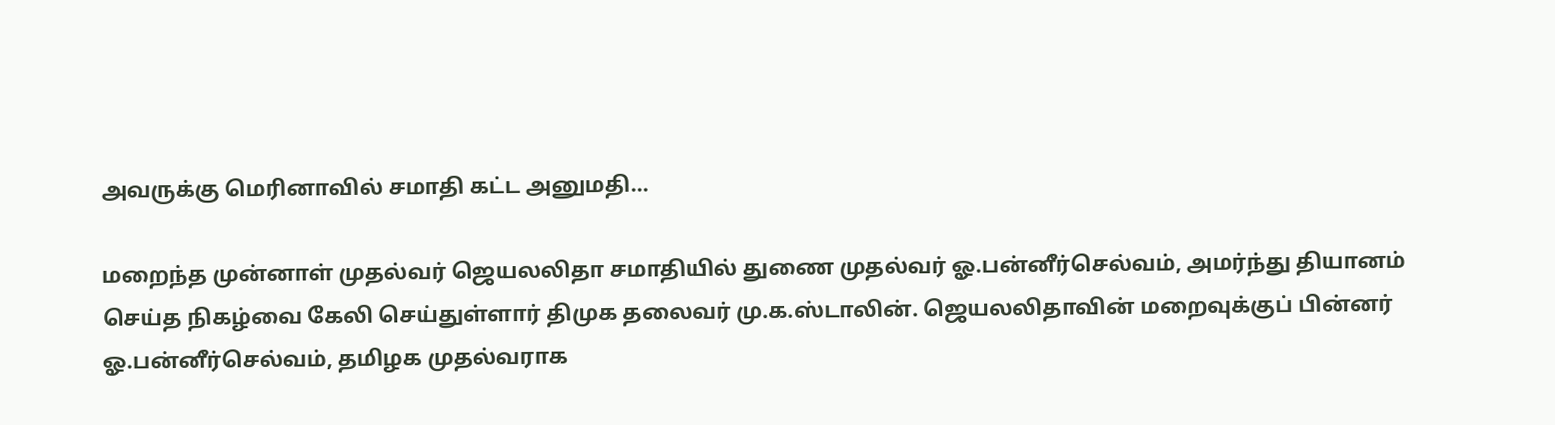அவருக்கு மெரினாவில் சமாதி கட்ட அனுமதி...

மறைந்த முன்னாள் முதல்வர் ஜெயலலிதா சமாதியில் துணை முதல்வர் ஓ.பன்னீர்செல்வம், அமர்ந்து தியானம் செய்த நிகழ்வை கேலி செய்துள்ளார் திமுக தலைவர் மு.க.ஸ்டாலின். ஜெயலலிதாவின் மறைவுக்குப் பின்னர் ஓ.பன்னீர்செல்வம், தமிழக முதல்வராக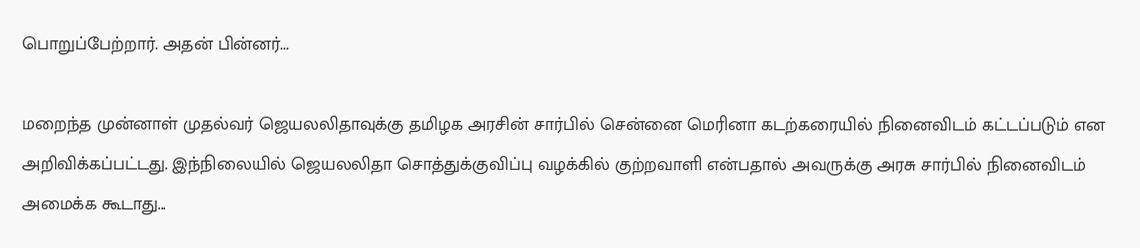பொறுப்பேற்றார். அதன் பின்னர்...

மறைந்த முன்னாள் முதல்வர் ஜெயலலிதாவுக்கு தமிழக அரசின் சார்பில் சென்னை மெரினா கடற்கரையில் நினைவிடம் கட்டப்படும் என அறிவிக்கப்பட்டது. இந்நிலையில் ஜெயலலிதா சொத்துக்குவிப்பு வழக்கில் குற்றவாளி என்பதால் அவருக்கு அரசு சார்பில் நினைவிடம் அமைக்க கூடாது...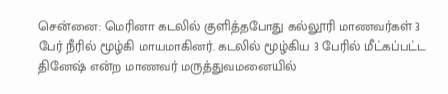சென்னை: மெரினா கடலில் குளித்தபோது கல்லூரி மாணவர்கள் 3 பேர் நீரில் மூழ்கி மாயமாகினர். கடலில் மூழ்கிய 3 பேரில் மீட்கப்பட்ட தினேஷ் என்ற மாணவர் மருத்துவமனையில்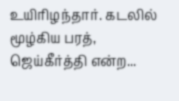உயிரிழந்தார். கடலில் மூழ்கிய பரத், ஜெய்கீர்த்தி என்ற...